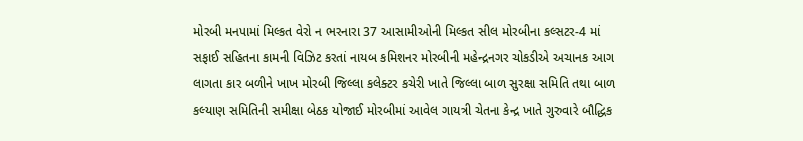મોરબી મનપામાં મિલ્કત વેરો ન ભરનારા 37 આસામીઓની મિલ્કત સીલ મોરબીના કલ્સટર-4 માં સફાઈ સહિતના કામની વિઝિટ કરતાં નાયબ કમિશનર મોરબીની મહેન્દ્રનગર ચોકડીએ અચાનક આગ લાગતા કાર બળીને ખાખ મોરબી જિલ્લા કલેક્ટર કચેરી ખાતે જિલ્લા બાળ સુરક્ષા સમિતિ તથા બાળ કલ્યાણ સમિતિની સમીક્ષા બેઠક યોજાઈ મોરબીમાં આવેલ ગાયત્રી ચેતના કેન્દ્ર ખાતે ગુરુવારે બૌદ્ધિક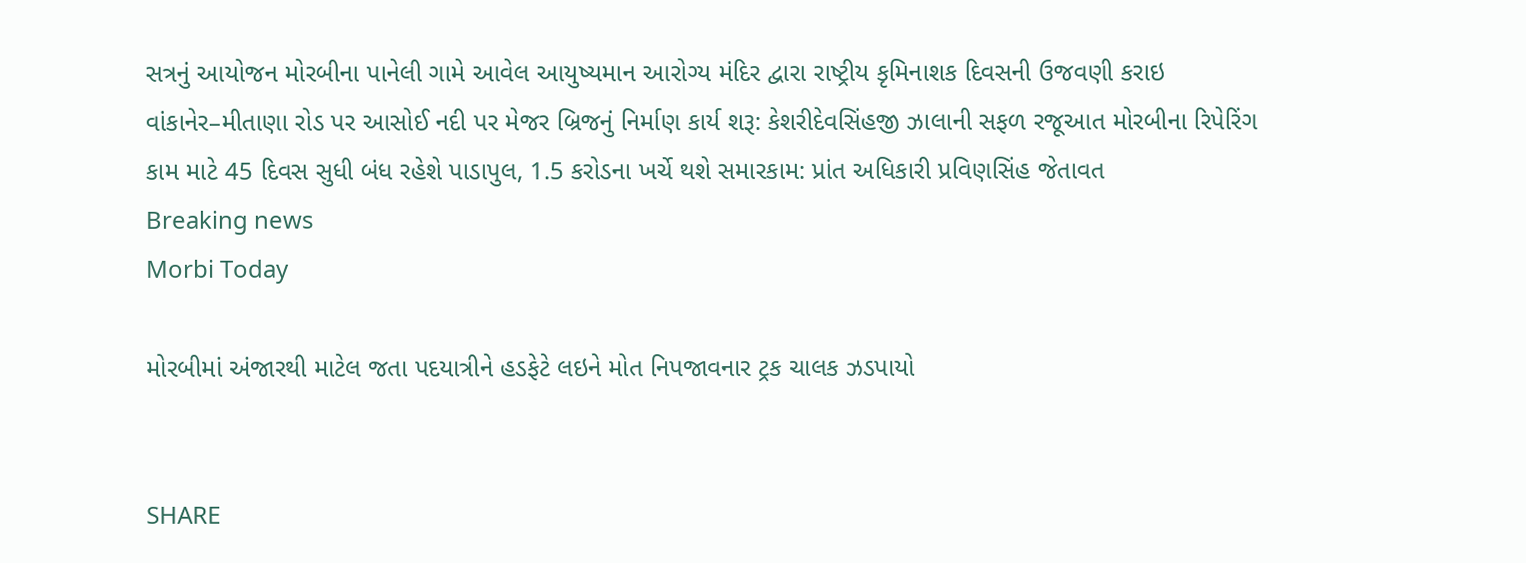સત્રનું આયોજન મોરબીના પાનેલી ગામે આવેલ આયુષ્યમાન આરોગ્ય મંદિર દ્વારા રાષ્ટ્રીય કૃમિનાશક દિવસની ઉજવણી કરાઇ વાંકાનેર–મીતાણા રોડ પર આસોઈ નદી પર મેજર બ્રિજનું નિર્માણ કાર્ય શરૂ: કેશરીદેવસિંહજી ઝાલાની સફળ રજૂઆત મોરબીના રિપેરિંગ કામ માટે 45 દિવસ સુધી બંધ રહેશે પાડાપુલ, 1.5 કરોડના ખર્ચે થશે સમારકામ: પ્રાંત અધિકારી પ્રવિણસિંહ જેતાવત
Breaking news
Morbi Today

મોરબીમાં અંજારથી માટેલ જતા પદયાત્રીને હડફેટે લઇને મોત નિપજાવનાર ટ્રક ચાલક ઝડપાયો


SHARE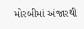મોરબીમાં અંજારથી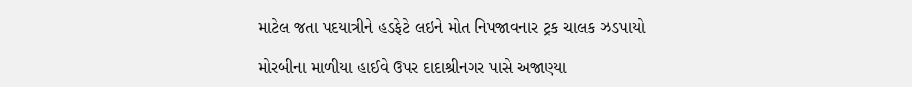માટેલ જતા પદયાત્રીને હડફેટે લઇને મોત નિપજાવનાર ટ્રક ચાલક ઝડપાયો

મોરબીના માળીયા હાઈવે ઉપર દાદાશ્રીનગર પાસે અજાણ્યા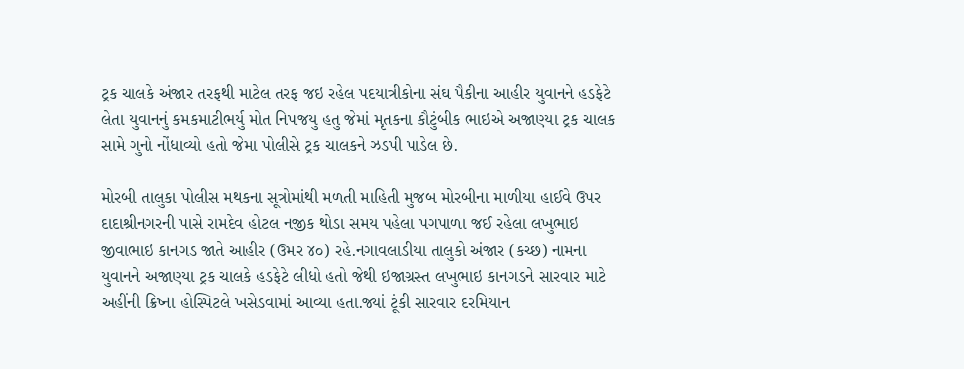ટ્રક ચાલકે અંજાર તરફથી માટેલ તરફ જઇ રહેલ પદયાત્રીકોના સંઘ પૈકીના આહીર યુવાનને હડફેટે લેતા યુવાનનું કમકમાટીભર્યુ મોત નિપજયુ હતુ જેમાં મૃતકના કૌટુંબીક ભાઇએ અજાણ્યા ટ્રક ચાલક સામે ગુનો નોંધાવ્યો હતો જેમા પોલીસે ટ્રક ચાલકને ઝડપી પાડેલ છે.

મોરબી તાલુકા પોલીસ મથકના સૂત્રોમાંથી મળતી માહિતી મુજબ મોરબીના માળીયા હાઈવે ઉપર દાદાશ્રીનગરની પાસે રામદેવ હોટલ નજીક થોડા સમય પહેલા પગપાળા જઈ રહેલા લખુભાઇ જીવાભાઇ કાનગડ જાતે આહીર (ઉમર ૪૦) રહે.નગાવલાડીયા તાલુકો અંજાર (કચ્છ) નામના યુવાનને અજાણ્યા ટ્રક ચાલકે હડફેટે લીધો હતો જેથી ઇજાગ્રસ્ત લખુભાઇ કાનગડને સારવાર માટે અહીંની ક્રિષ્ના હોસ્પિટલે ખસેડવામાં આવ્યા હતા.જ્યાં ટૂંકી સારવાર દરમિયાન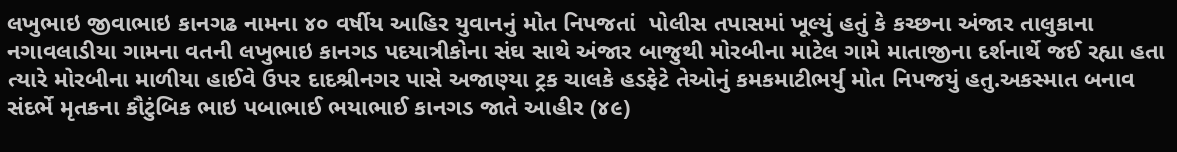લખુભાઇ જીવાભાઇ કાનગઢ નામના ૪૦ વર્ષીય આહિર યુવાનનું મોત નિપજતાં  પોલીસ તપાસમાં ખૂલ્યું હતું કે કચ્છના અંજાર તાલુકાના નગાવલાડીયા ગામના વતની લખુભાઇ કાનગડ પદયાત્રીકોના સંઘ સાથે અંજાર બાજુથી મોરબીના માટેલ ગામે માતાજીના દર્શનાર્થે જઈ રહ્યા હતા ત્યારે મોરબીના માળીયા હાઈવે ઉપર દાદશ્રીનગર પાસે અજાણ્યા ટ્રક ચાલકે હડફેટે તેઓનું કમકમાટીભર્યુ મોત નિપજયું હતુ.અકસ્માત બનાવ સંદર્ભે મૃતકના કૌટુંબિક ભાઇ પબાભાઈ ભયાભાઈ કાનગડ જાતે આહીર (૪૯)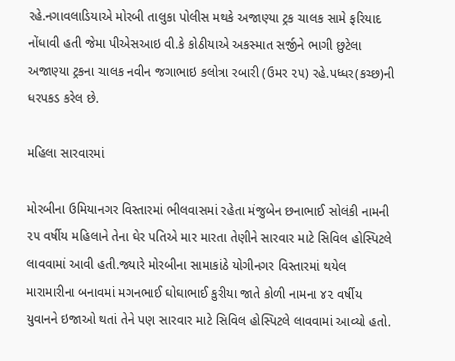રહે.નગાવલાડિયાએ મોરબી તાલુકા પોલીસ મથકે અજાણ્યા ટ્રક ચાલક સામે ફરિયાદ નોંધાવી હતી જેમા પીએસઆઇ વી.કે કોઠીયાએ અકસ્માત સર્જીને ભાગી છુટેલા અજાણ્યા ટ્રકના ચાલક નવીન જગાભાઇ કલોત્રા રબારી (ઉમર ૨૫) રહે.પધ્ધર(કચ્છ)ની ધરપકડ કરેલ છે.

મહિલા સારવારમાં

મોરબીના ઉમિયાનગર વિસ્તારમાં ભીલવાસમાં રહેતા મંજુબેન છનાભાઈ સોલંકી નામની ૨૫ વર્ષીય મહિલાને તેના ઘેર પતિએ માર મારતા તેણીને સારવાર માટે સિવિલ હોસ્પિટલે લાવવામાં આવી હતી.જ્યારે મોરબીના સામાકાંઠે યોગીનગર વિસ્તારમાં થયેલ મારામારીના બનાવમાં મગનભાઈ ઘોઘાભાઈ કુરીયા જાતે કોળી નામના ૪૨ વર્ષીય યુવાનને ઇજાઓ થતાં તેને પણ સારવાર માટે સિવિલ હોસ્પિટલે લાવવામાં આવ્યો હતો.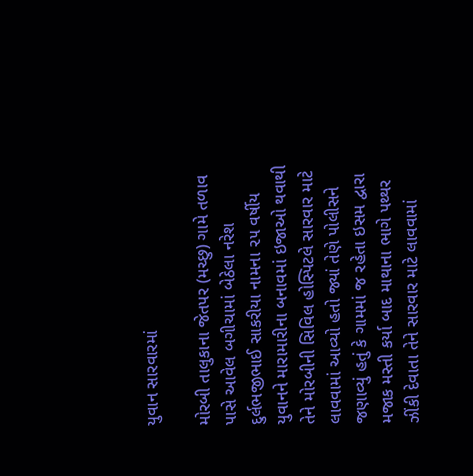યુવાન સારવારમાં

મોરબી તાલુકાના જેતપર (મચ્છુ) ગામે તળાવ પાસે આવેલ બગીચામાં બેઠેલા નરેશ દુર્લભજીભાઈ સાકરીયા નામના ૨૫ વર્ષીય યુવાનને મારામારીના બનાવમાં ઇજાઓ થવાથી તેને મોરબીની સિવિલ હોસ્પિટલે સારવાર માટે લાવવામાં આવ્યો હતો જ્યાં તેણે પોલીસને જણાવ્યું હતું કે ગામમાં જ રહેતા ઇસમ દ્વારા મજાક મસ્તી કર્યા બાદ માથાના ભાગે પથ્થર ઝીંકી દેવાતા તેને સારવાર માટે લાવવામાં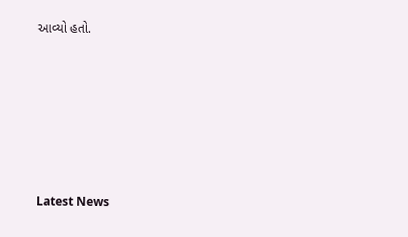આવ્યો હતો.






Latest News